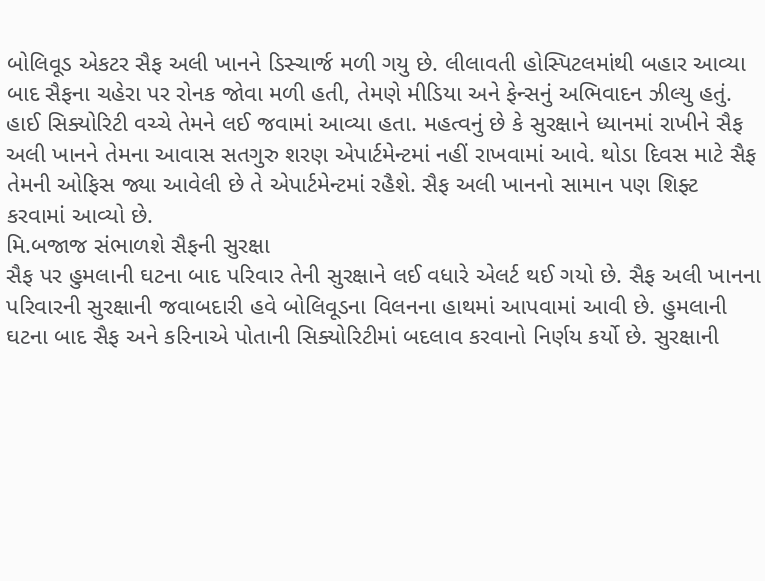બોલિવૂડ એકટર સૈફ અલી ખાનને ડિસ્ચાર્જ મળી ગયુ છે. લીલાવતી હોસ્પિટલમાંથી બહાર આવ્યા બાદ સૈફના ચહેરા પર રોનક જોવા મળી હતી, તેમણે મીડિયા અને ફેન્સનું અભિવાદન ઝીલ્યુ હતું. હાઈ સિક્યોરિટી વચ્ચે તેમને લઈ જવામાં આવ્યા હતા. મહત્વનું છે કે સુરક્ષાને ધ્યાનમાં રાખીને સૈફ અલી ખાનને તેમના આવાસ સતગુરુ શરણ એપાર્ટમેન્ટમાં નહીં રાખવામાં આવે. થોડા દિવસ માટે સૈફ તેમની ઓફિસ જ્યા આવેલી છે તે એપાર્ટમેન્ટમાં રહૈશે. સૈફ અલી ખાનનો સામાન પણ શિફ્ટ કરવામાં આવ્યો છે.
મિ.બજાજ સંભાળશે સૈફની સુરક્ષા
સૈફ પર હુમલાની ઘટના બાદ પરિવાર તેની સુરક્ષાને લઈ વધારે એલર્ટ થઈ ગયો છે. સૈફ અલી ખાનના પરિવારની સુરક્ષાની જવાબદારી હવે બોલિવૂડના વિલનના હાથમાં આપવામાં આવી છે. હુમલાની ઘટના બાદ સૈફ અને કરિનાએ પોતાની સિક્યોરિટીમાં બદલાવ કરવાનો નિર્ણય કર્યો છે. સુરક્ષાની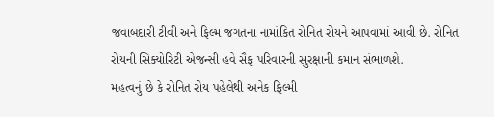જવાબદારી ટીવી અને ફિલ્મ જગતના નામાંકિત રોનિત રોયને આપવામાં આવી છે. રોનિત રોયની સિક્યોરિટી એજન્સી હવે સૈફ પરિવારની સુરક્ષાની કમાન સંભાળશે.
મહત્વનું છે કે રોનિત રોય પહેલેથી અનેક ફિલ્મી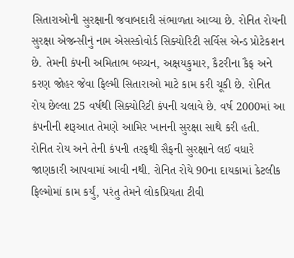સિતારાઓની સુરક્ષાની જવાબદારી સંભાળતા આવ્યા છે. રોનિત રોયની સુરક્ષા એજન્સીનું નામ એસસ્કોવોર્ડ સિક્યોરિટી સર્વિસ એન્ડ પ્રોટેકશન છે. તેમની કંપની અમિતાભ બચ્ચન, અક્ષયકુમાર, કૈટરીના કૈફ અને કરણ જોહર જેવા ફિલ્મી સિતારાઓ માટે કામ કરી ચૂકી છે. રોનિત રોય છેલ્લા 25 વર્ષથી સિક્યોરિટી કંપની ચલાવે છે. વર્ષ 2000માં આ કંપનીની શરૂઆત તેમણે આમિર ખાનની સુરક્ષા સાથે કરી હતી.
રોનિત રોય અને તેની કંપની તરફથી સૈફની સુરક્ષાને લઈ વધારે જાણકારી આપવામાં આવી નથી. રોનિત રોયે 90ના દાયકામાં કેટલીક ફિલ્મોમાં કામ કર્યું, પરંતુ તેમને લોકપ્રિયતા ટીવી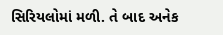સિરિયલોમાં મળી. તે બાદ અનેક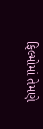ફિલ્મોમાં તેમણે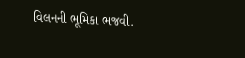વિલનની ભૂમિકા ભજવી.